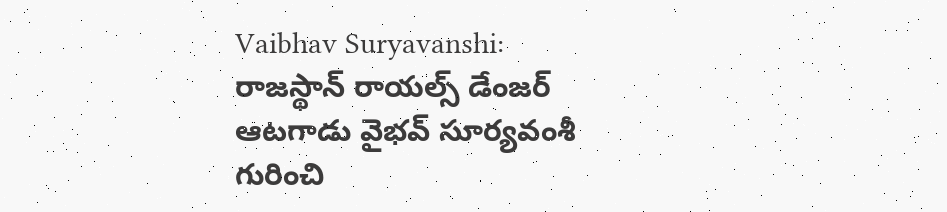Vaibhav Suryavanshi: రాజస్థాన్ రాయల్స్ డేంజర్ ఆటగాడు వైభవ్ సూర్యవంశీ గురించి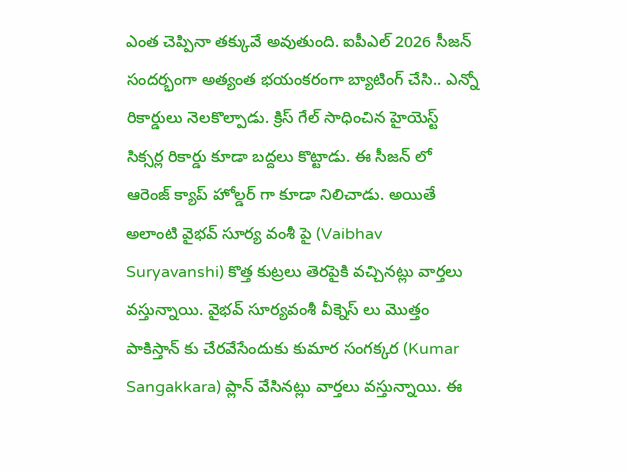ఎంత చెప్పినా తక్కువే అవుతుంది. ఐపీఎల్ 2026 సీజన్ సందర్భంగా అత్యంత భయంకరంగా బ్యాటింగ్ చేసి.. ఎన్నో రికార్డులు నెలకొల్పాడు. క్రిస్ గేల్ సాధించిన హైయెస్ట్ సిక్సర్ల రికార్డు కూడా బద్దలు కొట్టాడు. ఈ సీజన్ లో ఆరెంజ్ క్యాప్ హోల్డర్ గా కూడా నిలిచాడు. అయితే అలాంటి వైభవ్ సూర్య వంశీ పై (Vaibhav Suryavanshi) కొత్త కుట్రలు తెరపైకి వచ్చినట్లు వార్తలు వస్తున్నాయి. వైభవ్ సూర్యవంశీ వీక్నెస్ లు మొత్తం పాకిస్తాన్ కు చేరవేసేందుకు కుమార సంగక్కర (Kumar Sangakkara) ప్లాన్ వేసినట్లు వార్తలు వస్తున్నాయి. ఈ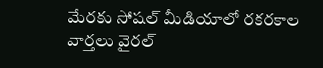మేరకు సోషల్ మీడియాలో రకరకాల వార్తలు వైరల్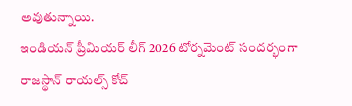అవుతున్నాయి.
ఇండియన్ ప్రీమియర్ లీగ్ 2026 టోర్నమెంట్ సందర్భంగా రాజస్థాన్ రాయల్స్ కోచ్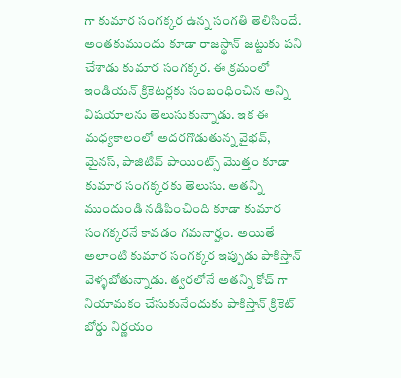గా కుమార సంగక్కర ఉన్న సంగతి తెలిసిందే. అంతకుముందు కూడా రాజస్థాన్ జట్టుకు పని చేశాడు కుమార సంగక్కర. ఈ క్రమంలో ఇండియన్ క్రికెటర్లకు సంబంధించిన అన్ని విషయాలను తెలుసుకున్నాడు. ఇక ఈ మధ్యకాలంలో అదరగొడుతున్న వైభవ్, మైనస్, పాజిటివ్ పాయింట్స్ మొత్తం కూడా కుమార సంగక్కరకు తెలుసు. అతన్ని ముందుండి నడిపించింది కూడా కుమార సంగక్కరనే కావడం గమనార్హం. అయితే అలాంటి కుమార సంగక్కర ఇప్పుడు పాకిస్తాన్ వెళ్ళబోతున్నాడు. త్వరలోనే అతన్ని కోచ్ గా నియామకం చేసుకునేందుకు పాకిస్తాన్ క్రికెట్ బోర్డు నిర్ణయం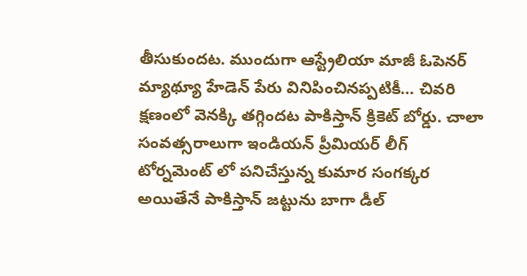తీసుకుందట. ముందుగా ఆస్ట్రేలియా మాజీ ఓపెనర్ మ్యాథ్యూ హేడెన్ పేరు వినిపించినప్పటికీ… చివరి క్షణంలో వెనక్కి తగ్గిందట పాకిస్తాన్ క్రికెట్ బోర్డు. చాలా సంవత్సరాలుగా ఇండియన్ ప్రీమియర్ లీగ్ టోర్నమెంట్ లో పనిచేస్తున్న కుమార సంగక్కర అయితేనే పాకిస్తాన్ జట్టును బాగా డీల్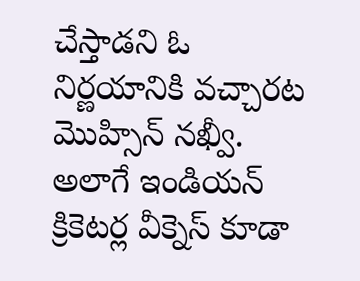చేస్తాడని ఓ నిర్ణయానికి వచ్చారట మొహ్సిన్ నఖ్వీ.
అలాగే ఇండియన్ క్రికెటర్ల వీక్నెస్ కూడా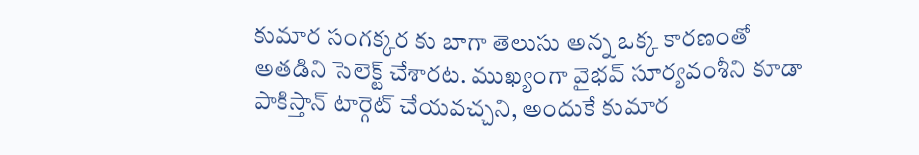కుమార సంగక్కర కు బాగా తెలుసు అన్న ఒక్క కారణంతో అతడిని సెలెక్ట్ చేశారట. ముఖ్యంగా వైభవ్ సూర్యవంశీని కూడా పాకిస్తాన్ టార్గెట్ చేయవచ్చని, అందుకే కుమార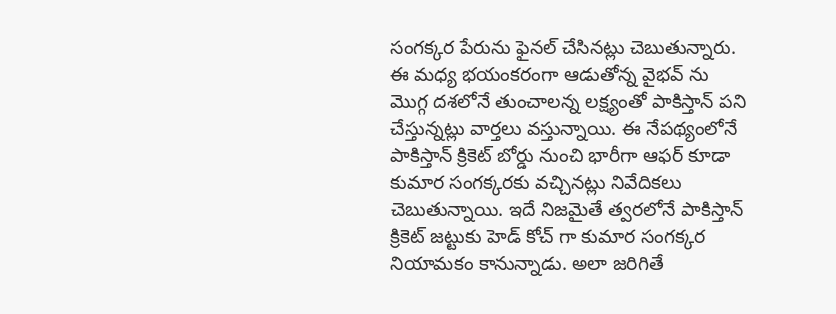సంగక్కర పేరును ఫైనల్ చేసినట్లు చెబుతున్నారు. ఈ మధ్య భయంకరంగా ఆడుతోన్న వైభవ్ ను మొగ్గ దశలోనే తుంచాలన్న లక్ష్యంతో పాకిస్తాన్ పని చేస్తున్నట్లు వార్తలు వస్తున్నాయి. ఈ నేపథ్యంలోనే పాకిస్తాన్ క్రికెట్ బోర్డు నుంచి భారీగా ఆఫర్ కూడా కుమార సంగక్కరకు వచ్చినట్లు నివేదికలు చెబుతున్నాయి. ఇదే నిజమైతే త్వరలోనే పాకిస్తాన్ క్రికెట్ జట్టుకు హెడ్ కోచ్ గా కుమార సంగక్కర నియామకం కానున్నాడు. అలా జరిగితే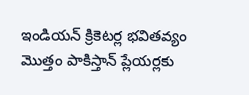ఇండియన్ క్రికెటర్ల భవితవ్యం మొత్తం పాకిస్తాన్ ప్లేయర్లకు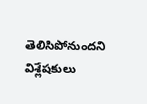తెలిసిపోనుందని విశ్లేషకులు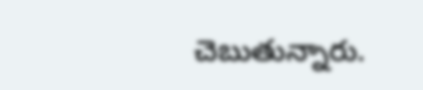చెబుతున్నారు.